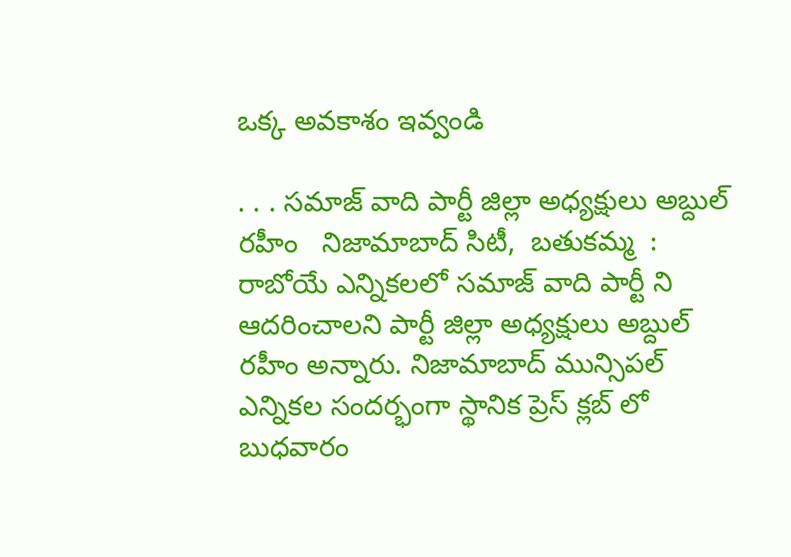ఒక్క అవకాశం ఇవ్వండి

. . . సమాజ్ వాది పార్టీ జిల్లా అధ్యక్షులు అబ్దుల్ రహీం   నిజామాబాద్ సిటీ,  బతుకమ్మ  :   రాబోయే ఎన్నికలలో సమాజ్ వాది పార్టీ ని ఆదరించాలని పార్టీ జిల్లా అధ్యక్షులు అబ్దుల్ రహీం అన్నారు. నిజామాబాద్ మున్సిపల్ ఎన్నికల సందర్భంగా స్థానిక ప్రెస్ క్లబ్ లో బుధవారం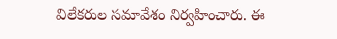విలేకరుల సమావేశం నిర్వహించారు. ఈ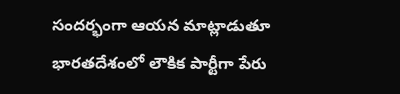సందర్భంగా ఆయన మాట్లాడుతూ భారతదేశంలో లౌకిక పార్టీగా పేరు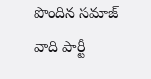పొందిన సమాజ్ వాది పార్టీ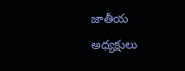జాతీయ అధ్యక్షులు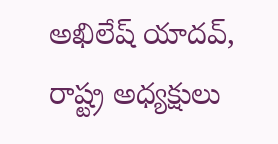అఖిలేష్ యాదవ్, రాష్ట్ర అధ్యక్షులు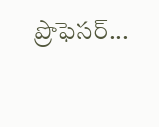ప్రొఫెసర్...